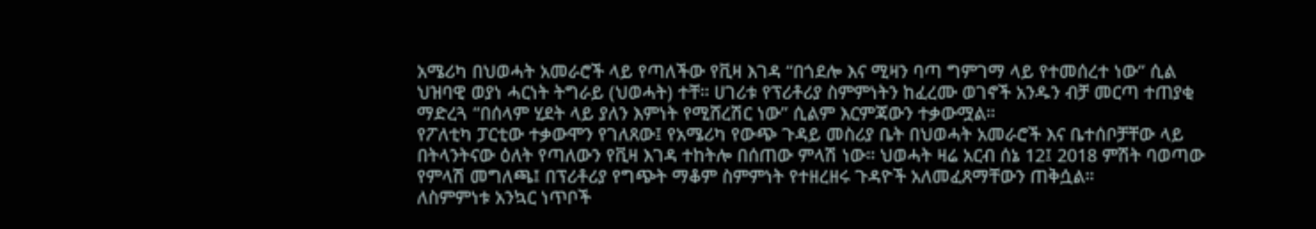አሜሪካ በህወሓት አመራሮች ላይ የጣለችው የቪዛ እገዳ “በጎደሎ እና ሚዛን ባጣ ግምገማ ላይ የተመሰረተ ነው” ሲል ህዝባዊ ወያነ ሓርነት ትግራይ (ህወሓት) ተቸ። ሀገሪቱ የፕሪቶሪያ ስምምነትን ከፈረሙ ወገኖች አንዱን ብቻ መርጣ ተጠያቂ ማድረጓ “በሰላም ሂደት ላይ ያለን እምነት የሚሸረሽር ነው” ሲልም እርምጃውን ተቃውሟል።
የፖለቲካ ፓርቲው ተቃውሞን የገለጸው፤ የአሜሪካ የውጭ ጉዳይ መስሪያ ቤት በህወሓት አመራሮች እና ቤተሰቦቻቸው ላይ በትላንትናው ዕለት የጣለውን የቪዛ እገዳ ተከትሎ በሰጠው ምላሽ ነው። ህወሓት ዛሬ አርብ ሰኔ 12፤ 2018 ምሽት ባወጣው የምላሽ መግለጫ፤ በፕሪቶሪያ የግጭት ማቆም ስምምነት የተዘረዘሩ ጉዳዮች አለመፈጸማቸውን ጠቅሷል።
ለስምምነቱ አንኳር ነጥቦች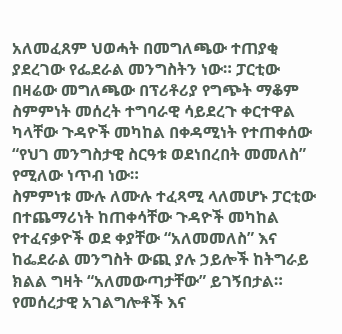አለመፈጸም ህወሓት በመግለጫው ተጠያቂ ያደረገው የፌደራል መንግስትን ነው። ፓርቲው በዛሬው መግለጫው በፕሪቶሪያ የግጭት ማቆም ስምምነት መሰረት ተግባራዊ ሳይደረጉ ቀርተዋል ካላቸው ጉዳዮች መካከል በቀዳሚነት የተጠቀሰው “የህገ መንግስታዊ ስርዓቱ ወደነበረበት መመለስ” የሚለው ነጥብ ነው።
ስምምነቱ ሙሉ ለሙሉ ተፈጻሚ ላለመሆኑ ፓርቲው በተጨማሪነት ከጠቀሳቸው ጉዳዮች መካከል የተፈናቃዮች ወደ ቀያቸው “አለመመለስ” እና ከፌደራል መንግስት ውጪ ያሉ ኃይሎች ከትግራይ ክልል ግዛት “አለመውጣታቸው” ይገኝበታል። የመሰረታዊ አገልግሎቶች እና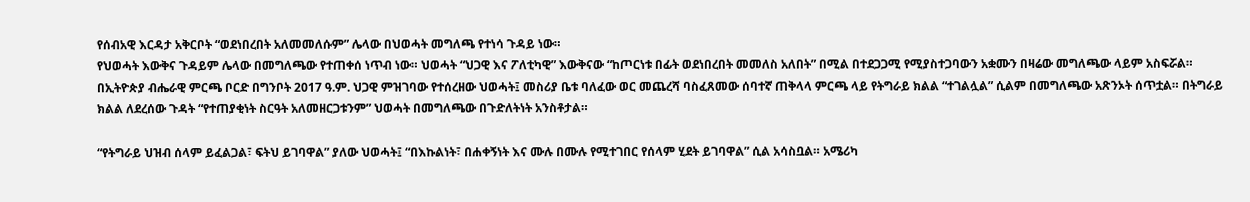የሰብአዊ እርዳታ አቅርቦት “ወደነበረበት አለመመለሱም” ሌላው በህወሓት መግለጫ የተነሳ ጉዳይ ነው።
የህወሓት እውቅና ጉዳይም ሌላው በመግለጫው የተጠቀሰ ነጥብ ነው። ህወሓት “ህጋዊ እና ፖለቲካዊ” እውቅናው “ከጦርነቱ በፊት ወደነበረበት መመለስ አለበት” በሚል በተደጋጋሚ የሚያስተጋባውን አቋሙን በዛሬው መግለጫው ላይም አስፍሯል።
በኢትዮጵያ ብሔራዊ ምርጫ ቦርድ በግንቦት 2017 ዓ.ም. ህጋዊ ምዝገባው የተሰረዘው ህወሓት፤ መስሪያ ቤቱ ባለፈው ወር መጨረሻ ባስፈጸመው ሰባተኛ ጠቅላላ ምርጫ ላይ የትግራይ ክልል “ተገልሏል” ሲልም በመግለጫው አጽንኦት ሰጥቷል። በትግራይ ክልል ለደረሰው ጉዳት “የተጠያቂነት ስርዓት አለመዘርጋቱንም” ህወሓት በመግለጫው በጉድለትነት አንስቶታል።

“የትግራይ ህዝብ ሰላም ይፈልጋል፣ ፍትህ ይገባዋል” ያለው ህወሓት፤ “በእኩልነት፣ በሐቀኝነት እና ሙሉ በሙሉ የሚተገበር የሰላም ሂደት ይገባዋል” ሲል አሳስቧል። አሜሪካ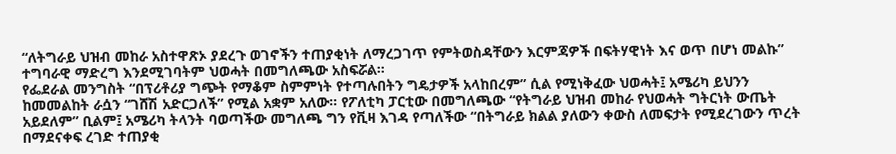“ለትግራይ ህዝብ መከራ አስተዋጽኦ ያደረጉ ወገኖችን ተጠያቂነት ለማረጋገጥ የምትወስዳቸውን እርምጃዎች በፍትሃዊነት እና ወጥ በሆነ መልኩ” ተግባራዊ ማድረግ እንደሚገባትም ህወሓት በመግለጫው አስፍሯል።
የፌደራል መንግስት “በፕሪቶሪያ ግጭት የማቆም ስምምነት የተጣሉበትን ግዴታዎች አላከበረም” ሲል የሚነቅፈው ህወሓት፤ አሜሪካ ይህንን ከመመልከት ራሷን “ገሸሽ አድርጋለች” የሚል አቋም አለው። የፖለቲካ ፓርቲው በመግለጫው “የትግራይ ህዝብ መከራ የህወሓት ግትርነት ውጤት አይደለም” ቢልም፤ አሜሪካ ትላንት ባወጣችው መግለጫ ግን የቪዛ እገዳ የጣለችው “በትግራይ ክልል ያለውን ቀውስ ለመፍታት የሚደረገውን ጥረት በማደናቀፍ ረገድ ተጠያቂ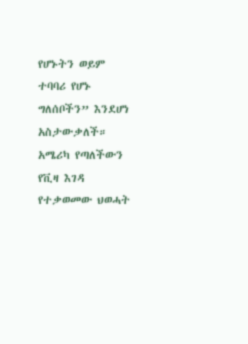የሆኑትን ወይም ተባባሪ የሆኑ ግለሰቦችን” እንደሆነ አስታውቃለች።
አሜሪካ የጣለችውን የቪዛ እገዳ የተቃወመው ህወሓት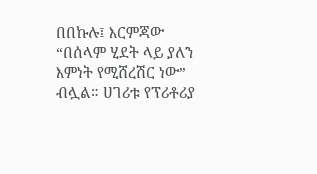በበኩሉ፤ እርምጃው “በሰላም ሂደት ላይ ያለን እምነት የሚሸረሽር ነው” ብሏል። ሀገሪቱ የፕሪቶሪያ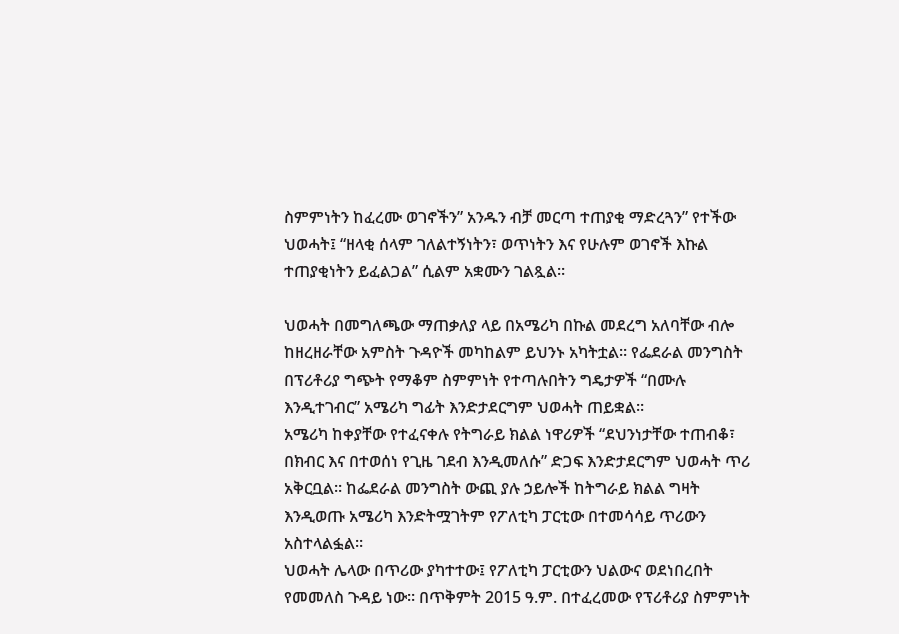ስምምነትን ከፈረሙ ወገኖችን” አንዱን ብቻ መርጣ ተጠያቂ ማድረጓን” የተችው ህወሓት፤ “ዘላቂ ሰላም ገለልተኝነትን፣ ወጥነትን እና የሁሉም ወገኖች እኩል ተጠያቂነትን ይፈልጋል” ሲልም አቋሙን ገልጿል።

ህወሓት በመግለጫው ማጠቃለያ ላይ በአሜሪካ በኩል መደረግ አለባቸው ብሎ ከዘረዘራቸው አምስት ጉዳዮች መካከልም ይህንኑ አካትቷል። የፌደራል መንግስት በፕሪቶሪያ ግጭት የማቆም ስምምነት የተጣሉበትን ግዴታዎች “በሙሉ እንዲተገብር” አሜሪካ ግፊት እንድታደርግም ህወሓት ጠይቋል።
አሜሪካ ከቀያቸው የተፈናቀሉ የትግራይ ክልል ነዋሪዎች “ደህንነታቸው ተጠብቆ፣ በክብር እና በተወሰነ የጊዜ ገደብ እንዲመለሱ” ድጋፍ እንድታደርግም ህወሓት ጥሪ አቅርቧል። ከፌደራል መንግስት ውጪ ያሉ ኃይሎች ከትግራይ ክልል ግዛት እንዲወጡ አሜሪካ እንድትሟገትም የፖለቲካ ፓርቲው በተመሳሳይ ጥሪውን አስተላልፏል።
ህወሓት ሌላው በጥሪው ያካተተው፤ የፖለቲካ ፓርቲውን ህልውና ወደነበረበት የመመለስ ጉዳይ ነው። በጥቅምት 2015 ዓ.ም. በተፈረመው የፕሪቶሪያ ስምምነት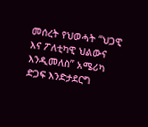መሰረት የህወሓት “ህጋዊ እና ፖለቲካዊ ህልውና እንዲመለስ” አሜሪካ ድጋፍ እንድታደርግ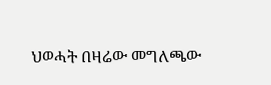ህወሓት በዛሬው መግለጫው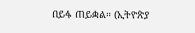በይፋ ጠይቋል። (ኢትዮጵያ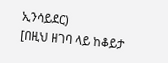ኢንሳይደር)
[በዚህ ዘገባ ላይ ከቆይታ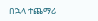በኋላ ተጨማሪ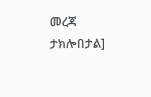መረጃ ታክሎበታል]